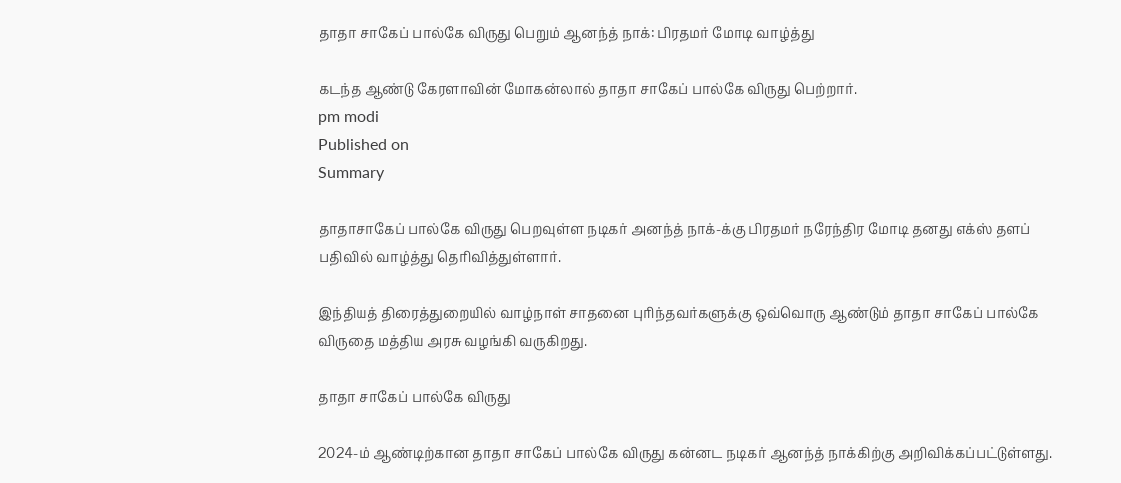தாதா சாகேப் பால்கே விருது பெறும் ஆனந்த் நாக்: பிரதமர் மோடி வாழ்த்து

கடந்த ஆண்டு கேரளாவின் மோகன்லால் தாதா சாகேப் பால்கே விருது பெற்றார்.
pm modi
Published on
Summary

தாதாசாகேப் பால்கே விருது பெறவுள்ள நடிகர் அனந்த் நாக்-க்கு பிரதமர் நரேந்திர மோடி தனது எக்ஸ் தளப் பதிவில் வாழ்த்து தெரிவித்துள்ளார்.

இந்தியத் திரைத்துறையில் வாழ்நாள் சாதனை புரிந்தவர்களுக்கு ஒவ்வொரு ஆண்டும் தாதா சாகேப் பால்கே விருதை மத்திய அரசு வழங்கி வருகிறது.

தாதா சாகேப் பால்கே விருது

2024-ம் ஆண்டிற்கான தாதா சாகேப் பால்கே விருது கன்னட நடிகர் ஆனந்த் நாக்கிற்கு அறிவிக்கப்பட்டுள்ளது.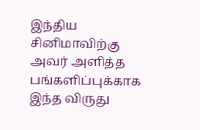இந்திய சினிமாவிற்கு அவர் அளித்த பங்களிப்புக்காக இந்த விருது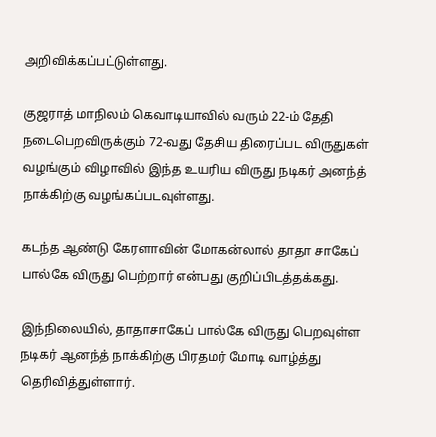அறிவிக்கப்பட்டுள்ளது.

குஜராத் மாநிலம் கெவாடியாவில் வரும் 22-ம் தேதி நடைபெறவிருக்கும் 72-வது தேசிய திரைப்பட விருதுகள் வழங்கும் விழாவில் இந்த உயரிய விருது நடிகர் அனந்த் நாக்கிற்கு வழங்கப்படவுள்ளது.

கடந்த ஆண்டு கேரளாவின் மோகன்லால் தாதா சாகேப் பால்கே விருது பெற்றார் என்பது குறிப்பிடத்தக்கது.

இந்நிலையில், தாதாசாகேப் பால்கே விருது பெறவுள்ள நடிகர் ஆனந்த் நாக்கிற்கு பிரதமர் மோடி வாழ்த்து தெரிவித்துள்ளார்.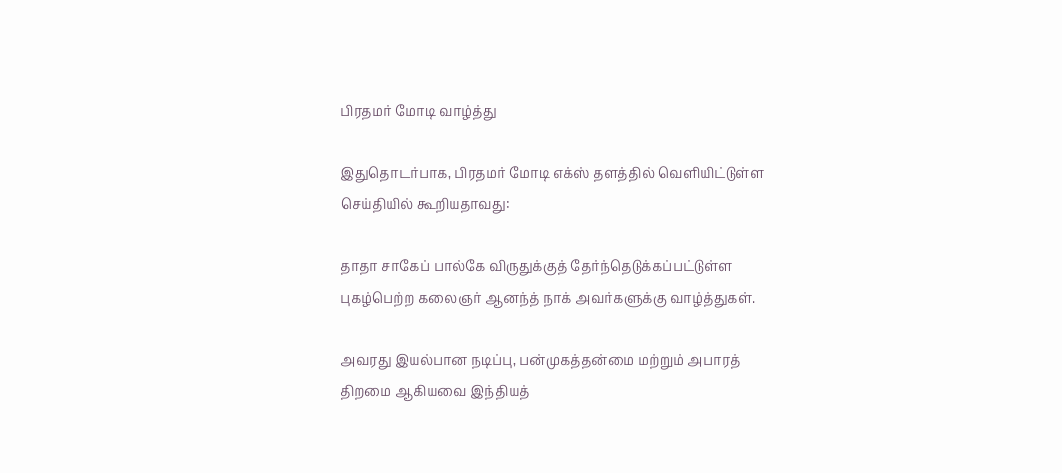பிரதமர் மோடி வாழ்த்து

இதுதொடர்பாக, பிரதமர் மோடி எக்ஸ் தளத்தில் வெளியிட்டுள்ள செய்தியில் கூறியதாவது:

தாதா சாகேப் பால்கே விருதுக்குத் தேர்ந்தெடுக்கப்பட்டுள்ள புகழ்பெற்ற கலைஞர் ஆனந்த் நாக் அவர்களுக்கு வாழ்த்துகள்.

அவரது இயல்பான நடிப்பு, பன்முகத்தன்மை மற்றும் அபாரத் திறமை ஆகியவை இந்தியத்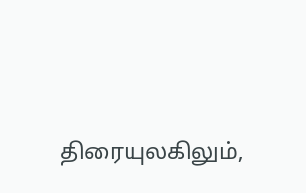திரையுலகிலும்,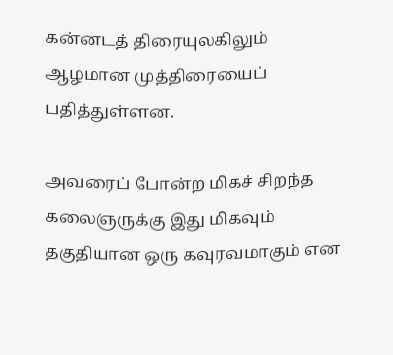கன்னடத் திரையுலகிலும் ஆழமான முத்திரையைப் பதித்துள்ளன.

அவரைப் போன்ற மிகச் சிறந்த கலைஞருக்கு இது மிகவும் தகுதியான ஒரு கவுரவமாகும் என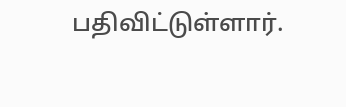பதிவிட்டுள்ளார்.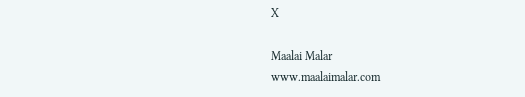X

Maalai Malar
www.maalaimalar.com